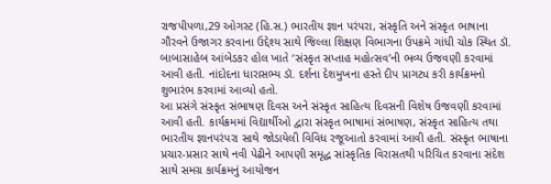રાજપીપળા,29 ઓગસ્ટ (હિ.સ.) ભારતીય જ્ઞાન પરંપરા, સંસ્કૃતિ અને સંસ્કૃત ભાષાના ગૌરવને ઉજાગર કરવાના ઉદ્દેશ્ય સાથે જિલ્લા શિક્ષણ વિભાગના ઉપક્રમે ગાંધી ચોક સ્થિત ડૉ. બાબાસાહેબ આંબેડકર હોલ ખાતે ‘સંસ્કૃત સપ્તાહ મહોત્સવ’ની ભવ્ય ઉજવણી કરવામાં આવી હતી. નાંદોદના ધારાસભ્ય ડૉ. દર્શના દેશમુખના હસ્તે દીપ પ્રાગટ્ય કરી કાર્યક્રમનો શુભારંભ કરવામાં આવ્યો હતો.
આ પ્રસંગે સંસ્કૃત સંભાષણ દિવસ અને સંસ્કૃત સાહિત્ય દિવસની વિશેષ ઉજવણી કરવામાં આવી હતી. કાર્યક્રમમાં વિદ્યાર્થીઓ દ્વારા સંસ્કૃત ભાષામાં સંભાષણ, સંસ્કૃત સાહિત્ય તથા ભારતીય જ્ઞાનપરંપરા સાથે જોડાયેલી વિવિધ રજૂઆતો કરવામાં આવી હતી. સંસ્કૃત ભાષાના પ્રચાર-પ્રસાર સાથે નવી પેઢીને આપણી સમૃદ્ધ સાંસ્કૃતિક વિરાસતથી પરિચિત કરવાના સંદેશ સાથે સમગ્ર કાર્યક્રમનું આયોજન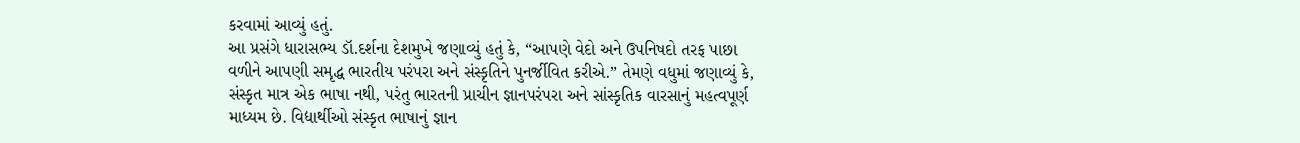કરવામાં આવ્યું હતું.
આ પ્રસંગે ધારાસભ્ય ડૉ.દર્શના દેશમુખે જણાવ્યું હતું કે, “આપણે વેદો અને ઉપનિષદો તરફ પાછા વળીને આપણી સમૃદ્ધ ભારતીય પરંપરા અને સંસ્કૃતિને પુનર્જીવિત કરીએ.” તેમણે વધુમાં જણાવ્યું કે, સંસ્કૃત માત્ર એક ભાષા નથી, પરંતુ ભારતની પ્રાચીન જ્ઞાનપરંપરા અને સાંસ્કૃતિક વારસાનું મહત્વપૂર્ણ માધ્યમ છે. વિદ્યાર્થીઓ સંસ્કૃત ભાષાનું જ્ઞાન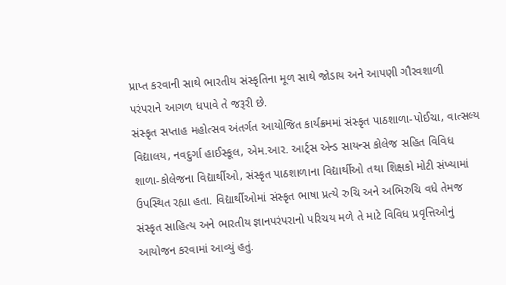પ્રાપ્ત કરવાની સાથે ભારતીય સંસ્કૃતિના મૂળ સાથે જોડાય અને આપણી ગૌરવશાળી પરંપરાને આગળ ધપાવે તે જરૂરી છે.
સંસ્કૃત સપ્તાહ મહોત્સવ અંતર્ગત આયોજિત કાર્યક્રમમાં સંસ્કૃત પાઠશાળા-પોઈચા, વાત્સલ્ય વિદ્યાલય, નવદુર્ગા હાઈસ્કૂલ, એમ.આર. આર્ટ્સ એન્ડ સાયન્સ કોલેજ સહિત વિવિધ શાળા-કોલેજના વિદ્યાર્થીઓ, સંસ્કૃત પાઠશાળાના વિદ્યાર્થીઓ તથા શિક્ષકો મોટી સંખ્યામાં ઉપસ્થિત રહ્યા હતા. વિદ્યાર્થીઓમાં સંસ્કૃત ભાષા પ્રત્યે રુચિ અને અભિરુચિ વધે તેમજ સંસ્કૃત સાહિત્ય અને ભારતીય જ્ઞાનપરંપરાનો પરિચય મળે તે માટે વિવિધ પ્રવૃત્તિઓનું આયોજન કરવામાં આવ્યું હતું.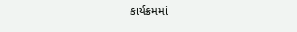કાર્યક્રમમાં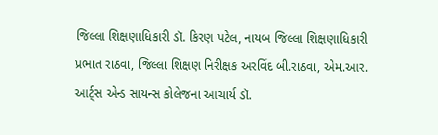જિલ્લા શિક્ષણાધિકારી ડૉ. કિરણ પટેલ, નાયબ જિલ્લા શિક્ષણાધિકારી પ્રભાત રાઠવા, જિલ્લા શિક્ષણ નિરીક્ષક અરવિંદ બી.રાઠવા, એમ.આર. આર્ટ્સ એન્ડ સાયન્સ કોલેજના આચાર્ય ડૉ.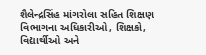શૈલેન્દ્રસિંહ માંગરોલા સહિત શિક્ષણ વિભાગના અધિકારીઓ, શિક્ષકો, વિદ્યાર્થીઓ અને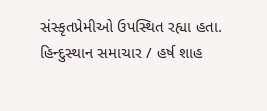સંસ્કૃતપ્રેમીઓ ઉપસ્થિત રહ્યા હતા.
હિન્દુસ્થાન સમાચાર / હર્ષ શાહ